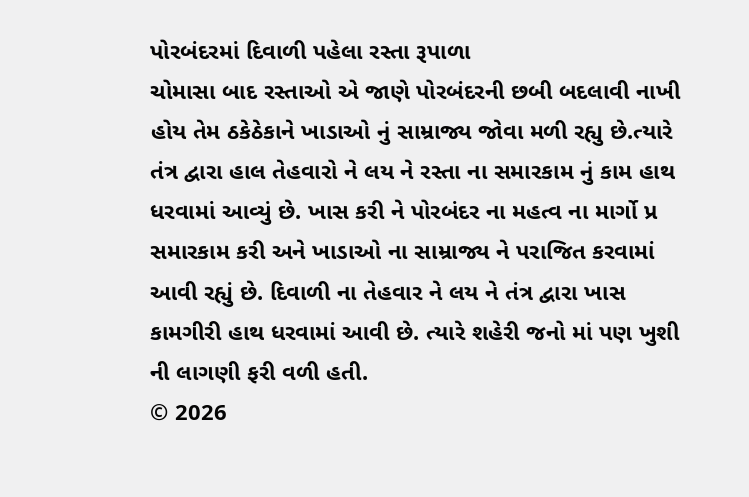પોરબંદરમાં દિવાળી પહેલા રસ્તા રૂપાળા
ચોમાસા બાદ રસ્તાઓ એ જાણે પોરબંદરની છબી બદલાવી નાખી હોય તેમ ઠકેઠેકાને ખાડાઓ નું સામ્રાજ્ય જોવા મળી રહ્યુ છે.ત્યારે તંત્ર દ્વારા હાલ તેહવારો ને લય ને રસ્તા ના સમારકામ નું કામ હાથ ધરવામાં આવ્યું છે. ખાસ કરી ને પોરબંદર ના મહત્વ ના માર્ગો પ્ર સમારકામ કરી અને ખાડાઓ ના સામ્રાજ્ય ને પરાજિત કરવામાં આવી રહ્યું છે. દિવાળી ના તેહવાર ને લય ને તંત્ર દ્વારા ખાસ કામગીરી હાથ ધરવામાં આવી છે. ત્યારે શહેરી જનો માં પણ ખુશી ની લાગણી ફરી વળી હતી.
© 2026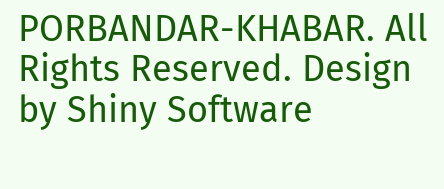PORBANDAR-KHABAR. All Rights Reserved. Design by Shiny Software